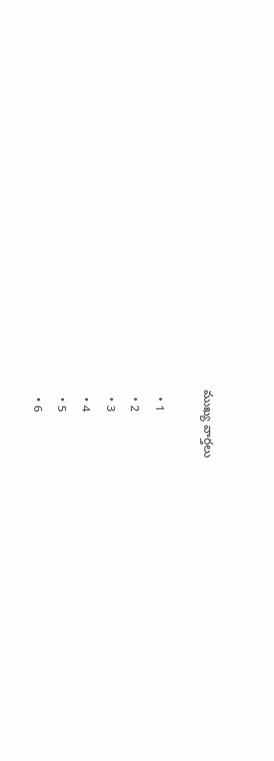ముఖ్య వార్తలు

  • 1
  • 2
  • 3
  • 4
  • 5
  • 6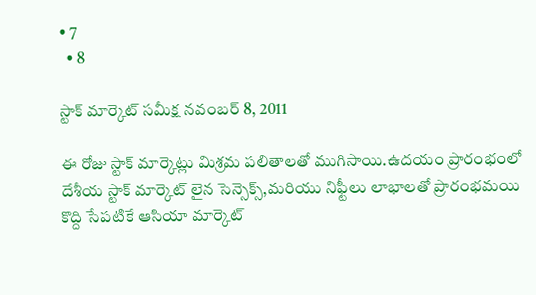• 7
  • 8

స్టాక్ మార్కెట్ సమీక్ష నవంబర్ 8, 2011

ఈ రోజు స్టాక్ మార్కెట్లు మిశ్రమ పలితాలతో ముగిసాయి.ఉదయం ప్రారంభంలో దేశీయ స్టాక్ మార్కెట్ లైన సెన్సెక్స్,మరియు నిఫ్టీలు లాభాలతో ప్రారంభమయి కొద్ది సేపటికే ఆసియా మార్కెట్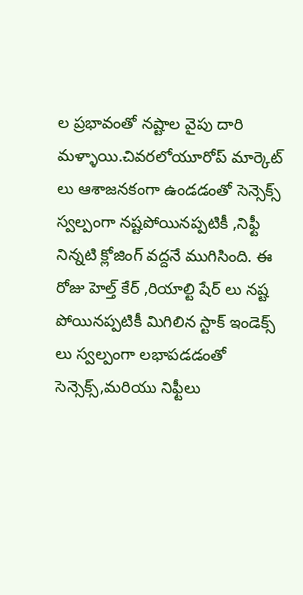ల ప్రభావంతో నష్టాల వైపు దారి మళ్ళాయి.చివరలోయూరోప్ మార్కెట్ లు ఆశాజనకంగా ఉండడంతో సెన్సెక్స్ స్వల్పంగా నష్టపోయినప్పటికీ ,నిఫ్టీ నిన్నటి క్లోజింగ్ వద్దనే ముగిసింది. ఈ రోజు హెల్త్ కేర్ ,రియాల్టి షేర్ లు నష్ట పోయినప్పటికీ మిగిలిన స్టాక్ ఇండెక్స్ లు స్వల్పంగా లభాపడడంతో సెన్సెక్స్,మరియు నిఫ్టీలు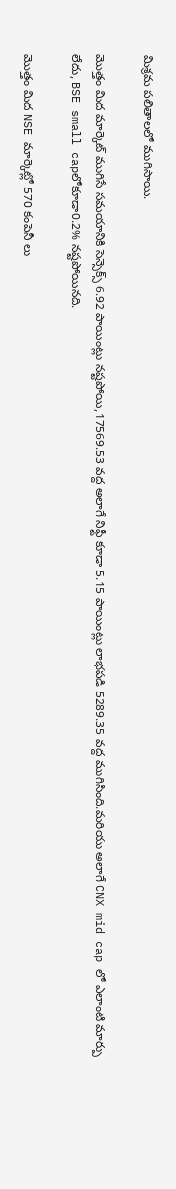మిశ్రమ పలితాలలో ముగిసాయి.

మొత్తం మిద మార్కెట్ ముగిసే సమయానికి సెన్సెక్స్ 6.92 పాయింట్లు నష్టపోయి,17569.53 వద్ద అలాగే నిఫ్టీ కూడా 5.15 పాయింట్లు లాభపడి 5289.35 వద్ద ముగిసింది.మరియు అలాగే CNX mid cap లో ఎలాంటి మార్పు లేదు, BSE small capలోకూడా0.2% నష్టపోయినది.

మొత్తం మిద NSE మార్కెట్లో 570 కంపెనీ లు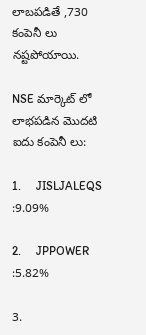లాబపడితే ,730 కంపెనీ లు నష్టపోయాయి.

NSE మార్కెట్ లో లాభపడిన మొదటి ఐదు కంపెనీ లు:

1.     JISLJALEQS              :9.09%

2.     JPPOWER                 :5.82%

3.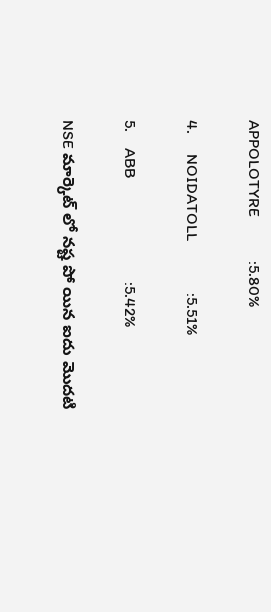APPOLOTYRE           :5.80%

4.     NOIDATOLL             :5.51%

5.    ABB                          :5.42%

NSE మార్కెట్ లో నష్ట పో యిన ఐదు మొదటి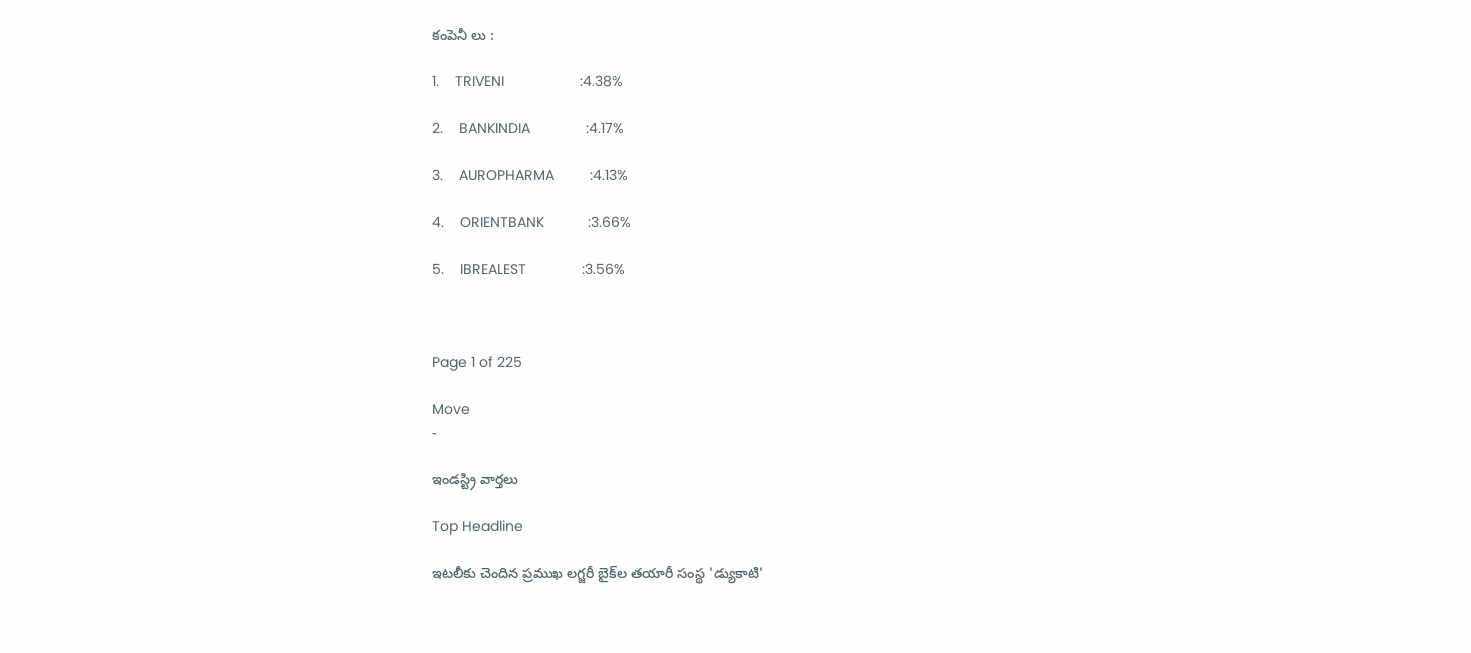కంపెనీ లు :

1.    TRIVENI                   :4.38%

2.    BANKINDIA              :4.17%

3.    AUROPHARMA         :4.13%

4.    ORIENTBANK           :3.66%

5.    IBREALEST              :3.56%



Page 1 of 225

Move
-

ఇండస్ట్రి వార్తలు

Top Headline

ఇటలీకు చెందిన ప్రముఖ లగ్జరీ బైక్‌ల తయారీ సంస్థ 'డ్యుకాటి'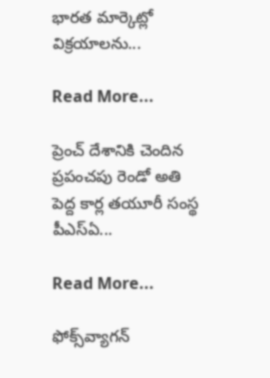భారత మార్కెట్లో విక్రయాలను...

Read More...

ప్రెంచ్ దేశానికి చెందిన ప్రపంచపు రెండో అతి పెద్ద కార్ల తయూరీ సంస్థ పీఎస్‌ఏ...

Read More...

ఫోక్స్‌వ్యాగన్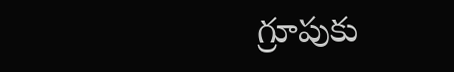గ్రూపుకు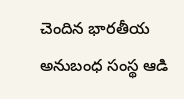చెందిన భారతీయ అనుబంధ సంస్థ ఆడి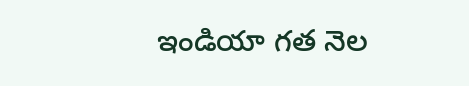ఇండియా గత నెల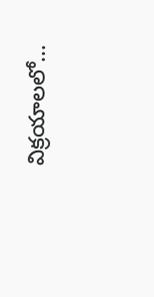విక్రయాలలో...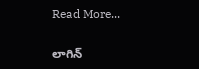Read More...

లాగిన్